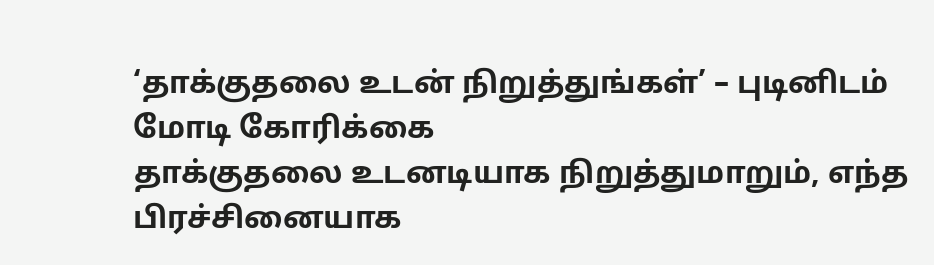‘தாக்குதலை உடன் நிறுத்துங்கள்’ – புடினிடம் மோடி கோரிக்கை
தாக்குதலை உடனடியாக நிறுத்துமாறும், எந்த பிரச்சினையாக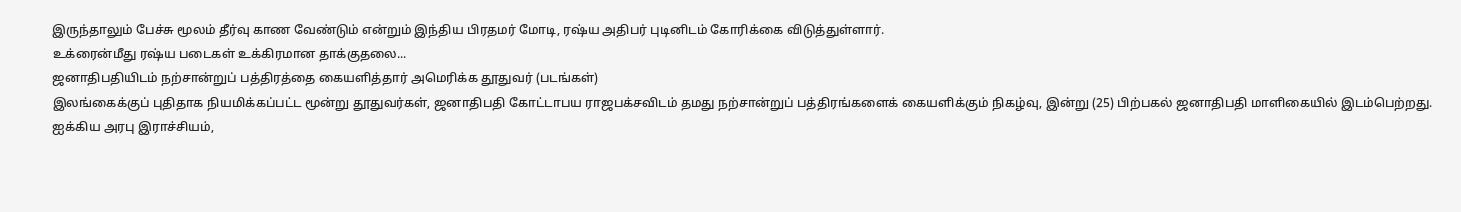இருந்தாலும் பேச்சு மூலம் தீர்வு காண வேண்டும் என்றும் இந்திய பிரதமர் மோடி, ரஷ்ய அதிபர் புடினிடம் கோரிக்கை விடுத்துள்ளார்.
உக்ரைன்மீது ரஷ்ய படைகள் உக்கிரமான தாக்குதலை...
ஜனாதிபதியிடம் நற்சான்றுப் பத்திரத்தை கையளித்தார் அமெரிக்க தூதுவர் (படங்கள்)
இலங்கைக்குப் புதிதாக நியமிக்கப்பட்ட மூன்று தூதுவர்கள், ஜனாதிபதி கோட்டாபய ராஜபக்சவிடம் தமது நற்சான்றுப் பத்திரங்களைக் கையளிக்கும் நிகழ்வு, இன்று (25) பிற்பகல் ஜனாதிபதி மாளிகையில் இடம்பெற்றது.
ஐக்கிய அரபு இராச்சியம்,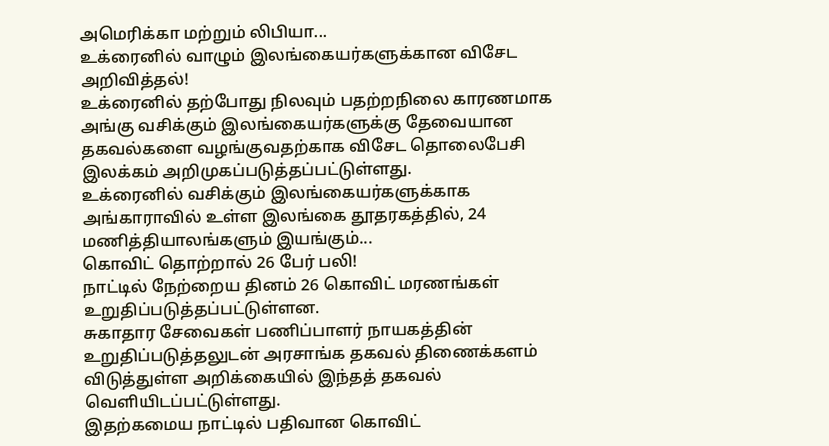அமெரிக்கா மற்றும் லிபியா...
உக்ரைனில் வாழும் இலங்கையர்களுக்கான விசேட அறிவித்தல்!
உக்ரைனில் தற்போது நிலவும் பதற்றநிலை காரணமாக அங்கு வசிக்கும் இலங்கையர்களுக்கு தேவையான தகவல்களை வழங்குவதற்காக விசேட தொலைபேசி இலக்கம் அறிமுகப்படுத்தப்பட்டுள்ளது.
உக்ரைனில் வசிக்கும் இலங்கையர்களுக்காக அங்காராவில் உள்ள இலங்கை தூதரகத்தில், 24 மணித்தியாலங்களும் இயங்கும்...
கொவிட் தொற்றால் 26 பேர் பலி!
நாட்டில் நேற்றைய தினம் 26 கொவிட் மரணங்கள் உறுதிப்படுத்தப்பட்டுள்ளன.
சுகாதார சேவைகள் பணிப்பாளர் நாயகத்தின் உறுதிப்படுத்தலுடன் அரசாங்க தகவல் திணைக்களம் விடுத்துள்ள அறிக்கையில் இந்தத் தகவல் வெளியிடப்பட்டுள்ளது.
இதற்கமைய நாட்டில் பதிவான கொவிட்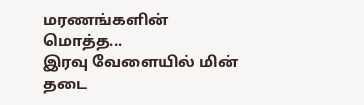மரணங்களின் மொத்த...
இரவு வேளையில் மின் தடை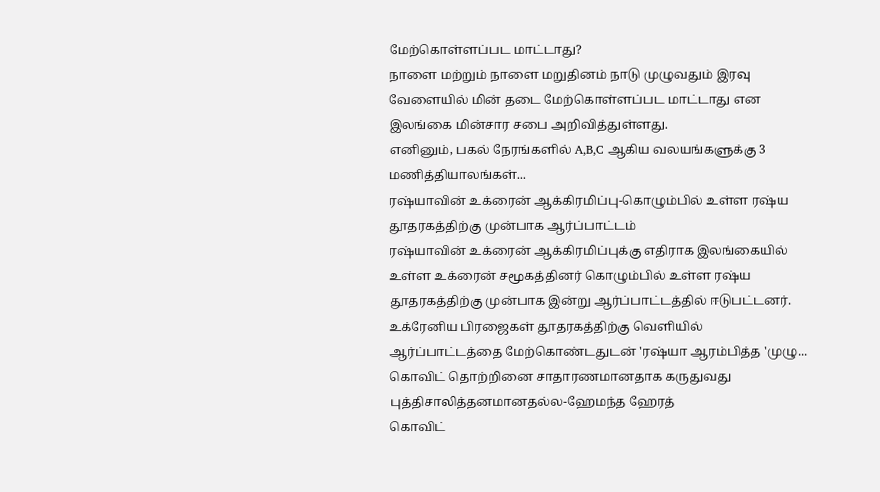மேற்கொள்ளப்பட மாட்டாது?
நாளை மற்றும் நாளை மறுதினம் நாடு முழுவதும் இரவு வேளையில் மின் தடை மேற்கொள்ளப்பட மாட்டாது என இலங்கை மின்சார சபை அறிவித்துள்ளது.
எனினும், பகல் நேரங்களில் A,B,C ஆகிய வலயங்களுக்கு 3 மணித்தியாலங்கள்...
ரஷ்யாவின் உக்ரைன் ஆக்கிரமிப்பு-கொழும்பில் உள்ள ரஷ்ய தூதரகத்திற்கு முன்பாக ஆர்ப்பாட்டம்
ரஷ்யாவின் உக்ரைன் ஆக்கிரமிப்புக்கு எதிராக இலங்கையில் உள்ள உக்ரைன் சமூகத்தினர் கொழும்பில் உள்ள ரஷ்ய தூதரகத்திற்கு முன்பாக இன்று ஆர்ப்பாட்டத்தில் ஈடுபட்டனர்.
உக்ரேனிய பிரஜைகள் தூதரகத்திற்கு வெளியில் ஆர்ப்பாட்டத்தை மேற்கொண்டதுடன் 'ரஷ்யா ஆரம்பித்த 'முழு...
கொவிட் தொற்றினை சாதாரணமானதாக கருதுவது புத்திசாலித்தனமானதல்ல-ஹேமந்த ஹேரத்
கொவிட்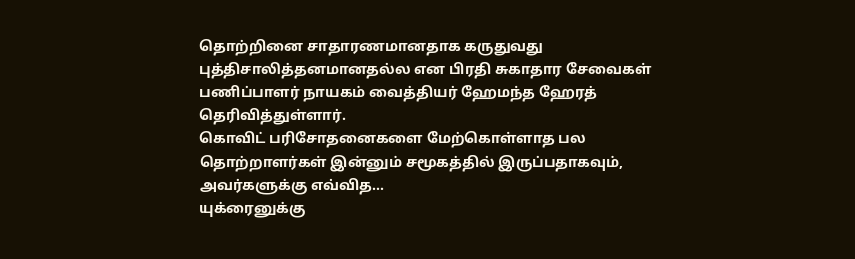தொற்றினை சாதாரணமானதாக கருதுவது புத்திசாலித்தனமானதல்ல என பிரதி சுகாதார சேவைகள் பணிப்பாளர் நாயகம் வைத்தியர் ஹேமந்த ஹேரத் தெரிவித்துள்ளார்.
கொவிட் பரிசோதனைகளை மேற்கொள்ளாத பல தொற்றாளர்கள் இன்னும் சமூகத்தில் இருப்பதாகவும், அவர்களுக்கு எவ்வித...
யுக்ரைனுக்கு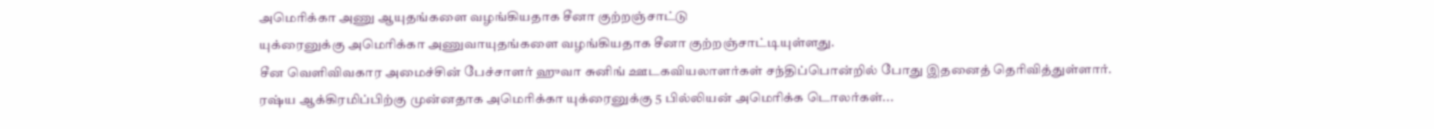அமெரிக்கா அணு ஆயுதங்களை வழங்கியதாக சீனா குற்றஞ்சாட்டு
யுக்ரைனுக்கு அமெரிக்கா அணுவாயுதங்களை வழங்கியதாக சீனா குற்றஞ்சாட்டியுள்ளது.
சீன வெளிவிவகார அமைச்சின் பேச்சாளர் ஹுவா சுனிங் ஊடகவியலாளர்கள் சந்திப்பொன்றில் போது இதனைத் தெரிவித்துள்ளார்.
ரஷ்ய ஆக்கிரமிப்பிற்கு முன்னதாக அமெரிக்கா யுக்ரைனுக்கு 5 பில்லியன் அமெரிக்க டொலர்கள்...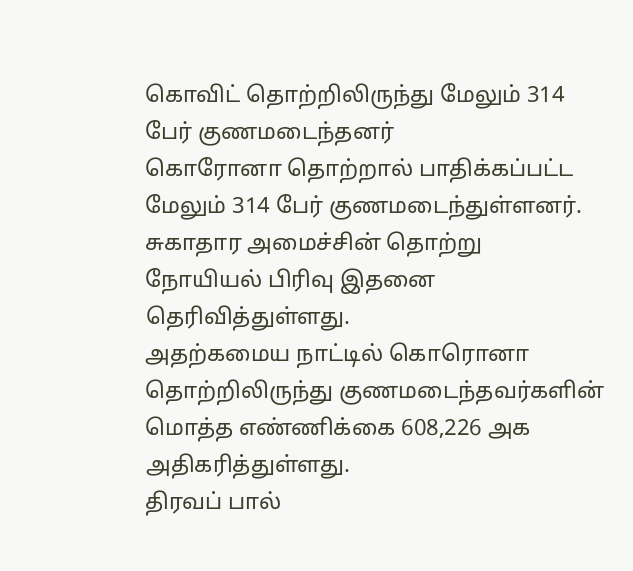கொவிட் தொற்றிலிருந்து மேலும் 314 பேர் குணமடைந்தனர்
கொரோனா தொற்றால் பாதிக்கப்பட்ட மேலும் 314 பேர் குணமடைந்துள்ளனர்.
சுகாதார அமைச்சின் தொற்று நோயியல் பிரிவு இதனை தெரிவித்துள்ளது.
அதற்கமைய நாட்டில் கொரொனா தொற்றிலிருந்து குணமடைந்தவர்களின் மொத்த எண்ணிக்கை 608,226 அக அதிகரித்துள்ளது.
திரவப் பால்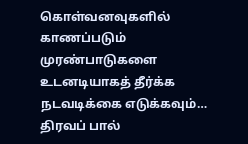கொள்வனவுகளில் காணப்படும் முரண்பாடுகளை உடனடியாகத் தீர்க்க நடவடிக்கை எடுக்கவும்…
திரவப் பால்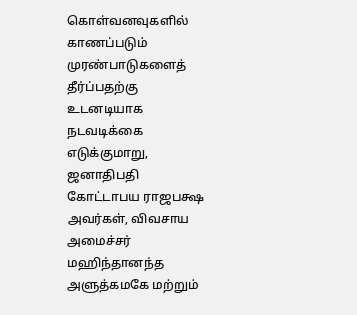கொள்வனவுகளில் காணப்படும் முரண்பாடுகளைத் தீர்ப்பதற்கு உடனடியாக நடவடிக்கை எடுக்குமாறு, ஜனாதிபதி கோட்டாபய ராஜபக்ஷ அவர்கள், விவசாய அமைச்சர் மஹிந்தானந்த அளுத்கமகே மற்றும்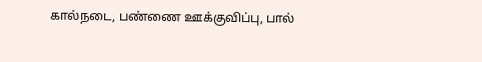கால்நடை, பண்ணை ஊக்குவிப்பு, பால்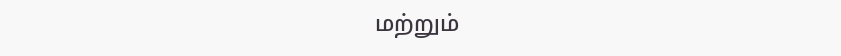மற்றும்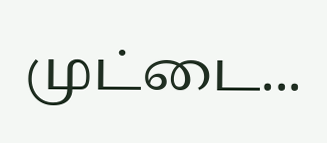முட்டை...